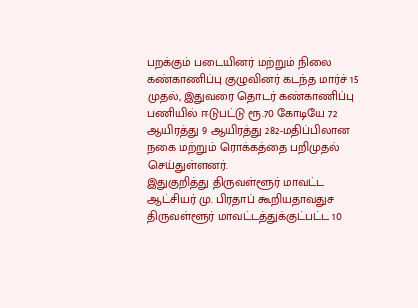பறக்கும் படையினர் மற்றும் நிலை கண்காணிப்பு குழுவினர் கடந்த மார்ச் 15 முதல், இதுவரை தொடர் கண்காணிப்பு பணியில் ஈடுபட்டு ரூ.70 கோடியே 72 ஆயிரத்து 9 ஆயிரத்து 282-மதிப்பிலான நகை மற்றும் ரொக்கத்தை பறிமுதல் செய்துள்ளனர்.
இதுகுறித்து திருவள்ளூர் மாவட்ட ஆட்சியர் மு. பிரதாப் கூறியதாவதுச
திருவள்ளூர் மாவட்டத்துக்குட்பட்ட 10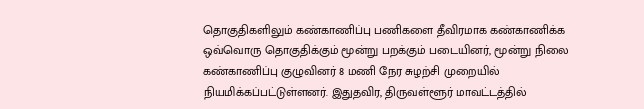தொகுதிகளிலும் கண்காணிப்பு பணிகளை தீவிரமாக கண்காணிக்க ஒவ்வொரு தொகுதிக்கும் மூன்று பறக்கும் படையினர், மூன்று நிலை கண்காணிப்பு குழுவினர் 8 மணி நேர சுழற்சி முறையில் நியமிக்கப்பட்டுள்ளனர். இதுதவிர, திருவள்ளூர் மாவட்டத்தில்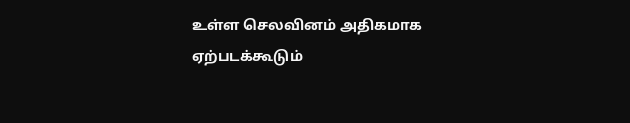உள்ள செலவினம் அதிகமாக ஏற்படக்கூடும்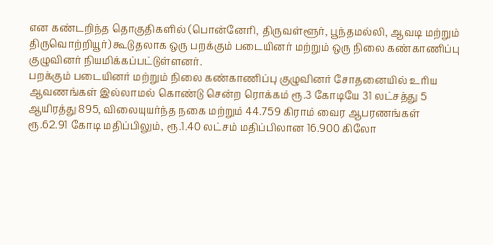என கண்டறிந்த தொகுதிகளில் (பொன்னேரி, திருவள்ளூர், பூந்தமல்லி, ஆவடி மற்றும் திருவொற்றியூர்) கூடுதலாக ஒரு பறக்கும் படையினர் மற்றும் ஒரு நிலை கண்காணிப்பு குழுவினர் நியமிக்கப்பட்டுள்ளனர்.
பறக்கும் படையினர் மற்றும் நிலை கண்காணிப்பு குழுவினர் சோதனையில் உரிய ஆவணங்கள் இல்லாமல் கொண்டு சென்ற ரொக்கம் ரூ.3 கோடியே 31 லட்சத்து 5 ஆயிரத்து 895, விலையுயர்ந்த நகை மற்றும் 44.759 கிராம் வைர ஆபரணங்கள் ரூ.62.91 கோடி மதிப்பிலும், ரூ.1.40 லட்சம் மதிப்பிலான 16.900 கிலோ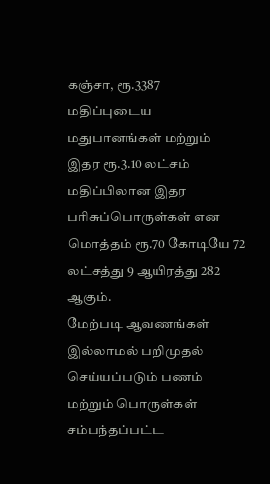கஞ்சா, ரூ.3387 மதிப்புடைய மதுபானங்கள் மற்றும் இதர ரூ.3.10 லட்சம் மதிப்பிலான இதர பரிசுப்பொருள்கள் என மொத்தம் ரூ.70 கோடியே 72 லட்சத்து 9 ஆயிரத்து 282 ஆகும்.
மேற்படி ஆவணங்கள் இல்லாமல் பறிமுதல் செய்யப்படும் பணம் மற்றும் பொருள்கள் சம்பந்தப்பட்ட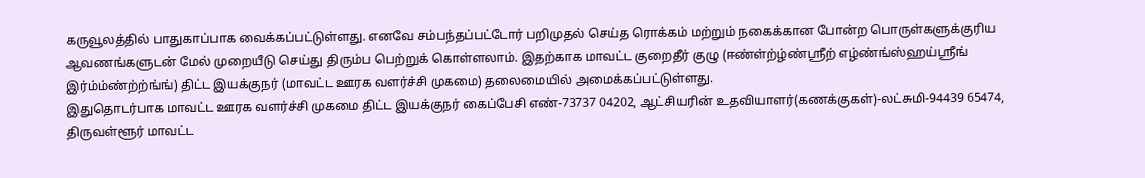கருவூலத்தில் பாதுகாப்பாக வைக்கப்பட்டுள்ளது. எனவே சம்பந்தப்பட்டோர் பறிமுதல் செய்த ரொக்கம் மற்றும் நகைக்கான போன்ற பொருள்களுக்குரிய ஆவணங்களுடன் மேல் முறையீடு செய்து திரும்ப பெற்றுக் கொள்ளலாம். இதற்காக மாவட்ட குறைதீர் குழு (ஈண்ள்ற்ழ்ண்ஸ்ரீற் எழ்ண்ங்ஸ்ஹய்ஸ்ரீங் இர்ம்ம்ண்ற்ற்ங்ங்) திட்ட இயக்குநர் (மாவட்ட ஊரக வளர்ச்சி முகமை) தலைமையில் அமைக்கப்பட்டுள்ளது.
இதுதொடர்பாக மாவட்ட ஊரக வளர்ச்சி முகமை திட்ட இயக்குநர் கைப்பேசி எண்-73737 04202, ஆட்சியரின் உதவியாளர்(கணக்குகள்)-லட்சுமி-94439 65474, திருவள்ளூர் மாவட்ட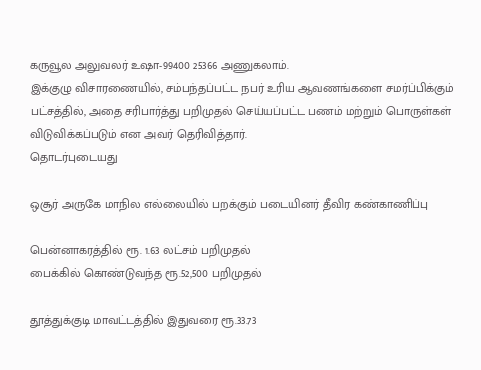கருவூல அலுவலர் உஷா-99400 25366 அணுகலாம்.
இக்குழு விசாரணையில், சம்பந்தப்பட்ட நபர் உரிய ஆவணங்களை சமர்ப்பிக்கும் பட்சத்தில், அதை சரிபார்த்து பறிமுதல் செய்யப்பட்ட பணம் மற்றும் பொருள்கள் விடுவிக்கப்படும் என அவர் தெரிவித்தார்.
தொடர்புடையது

ஒசூர் அருகே மாநில எல்லையில் பறக்கும் படையினர் தீவிர கண்காணிப்பு

பென்னாகரத்தில் ரூ. 1.63 லட்சம் பறிமுதல்
பைக்கில் கொண்டுவந்த ரூ.52,500 பறிமுதல்

தூத்துக்குடி மாவட்டத்தில் இதுவரை ரூ.33.73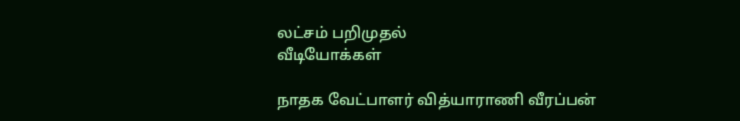லட்சம் பறிமுதல்
வீடியோக்கள்

நாதக வேட்பாளர் வித்யாராணி வீரப்பன்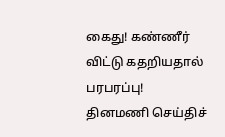கைது! கண்ணீர் விட்டு கதறியதால் பரபரப்பு!
தினமணி செய்திச்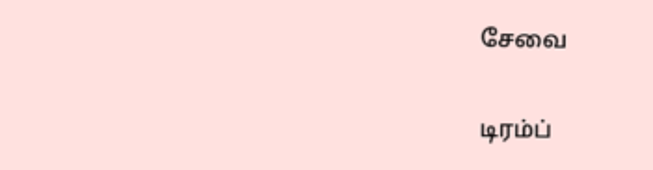சேவை

டிரம்ப்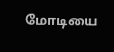மோடியை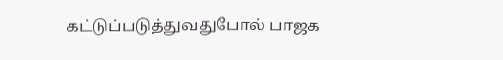கட்டுப்படுத்துவதுபோல் பாஜக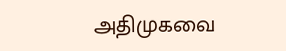அதிமுகவை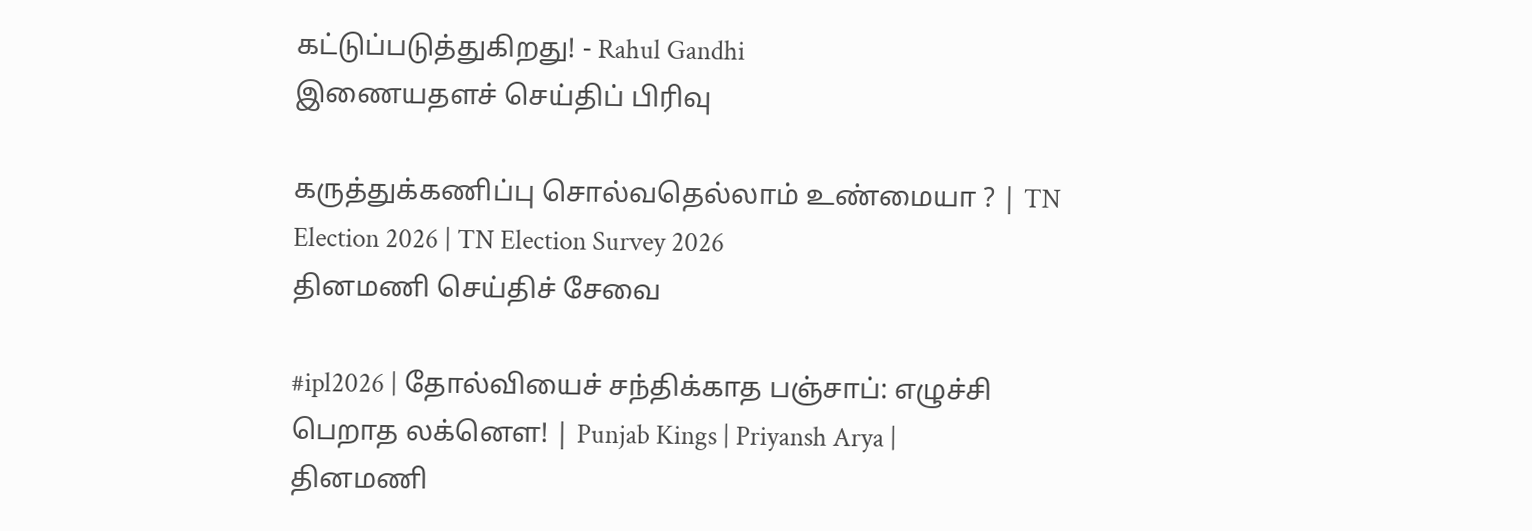கட்டுப்படுத்துகிறது! - Rahul Gandhi
இணையதளச் செய்திப் பிரிவு

கருத்துக்கணிப்பு சொல்வதெல்லாம் உண்மையா ? | TN Election 2026 | TN Election Survey 2026
தினமணி செய்திச் சேவை

#ipl2026 | தோல்வியைச் சந்திக்காத பஞ்சாப்: எழுச்சி பெறாத லக்னௌ! | Punjab Kings | Priyansh Arya |
தினமணி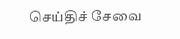செய்திச் சேவை